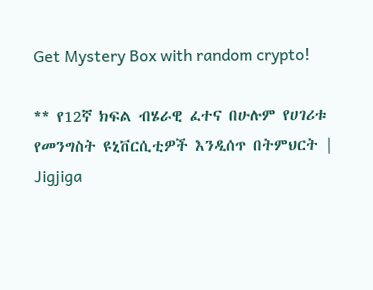Get Mystery Box with random crypto!

** የ12ኛ ክፍል ብሄራዊ ፈተና በሁሉም የሀገሪቱ የመንግስት ዩኒቨርሲቲዎች እንዲሰጥ በትምህርት | Jigjiga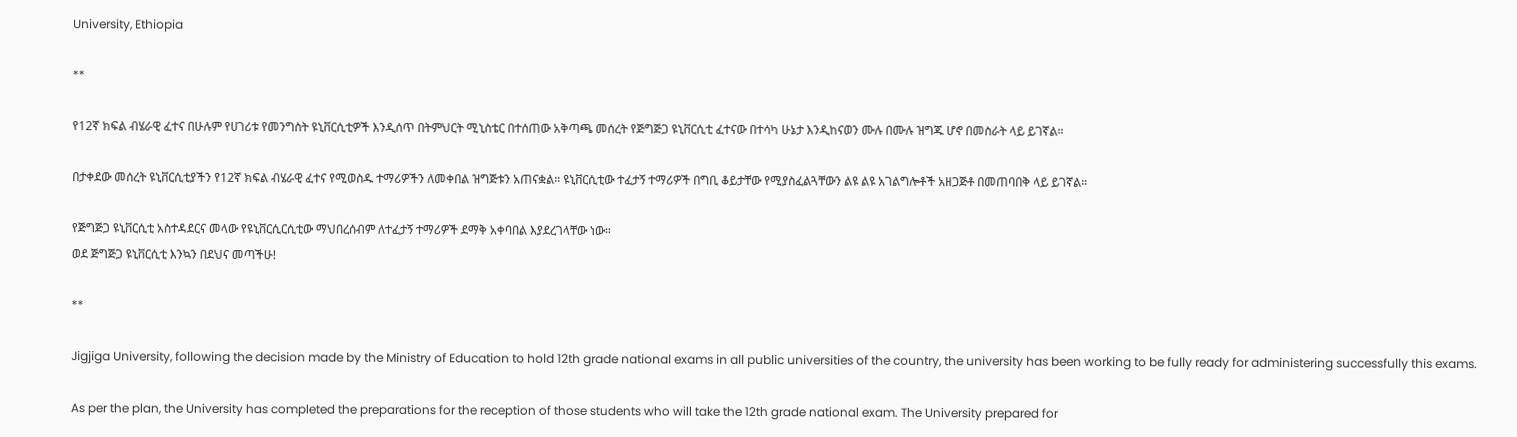University, Ethiopia

**

የ12ኛ ክፍል ብሄራዊ ፈተና በሁሉም የሀገሪቱ የመንግስት ዩኒቨርሲቲዎች እንዲሰጥ በትምህርት ሚኒስቴር በተሰጠው አቅጣጫ መሰረት የጅግጅጋ ዩኒቨርሲቲ ፈተናው በተሳካ ሁኔታ እንዲከናወን ሙሉ በሙሉ ዝግጁ ሆኖ በመስራት ላይ ይገኛል።

በታቀደው መሰረት ዩኒቨርሲቲያችን የ12ኛ ክፍል ብሄራዊ ፈተና የሚወስዱ ተማሪዎችን ለመቀበል ዝግጅቱን አጠናቋል። ዩኒቨርሲቲው ተፈታኝ ተማሪዎች በግቢ ቆይታቸው የሚያስፈልጓቸውን ልዩ ልዩ አገልግሎቶች አዘጋጅቶ በመጠባበቅ ላይ ይገኛል።

የጅግጅጋ ዩኒቨርሲቲ አስተዳደርና መላው የዩኒቨርሲርሲቲው ማህበረሰብም ለተፈታኝ ተማሪዎች ደማቅ አቀባበል እያደረገላቸው ነው።
ወደ ጅግጅጋ ዩኒቨርሲቲ እንኳን በደህና መጣችሁ!

**

Jigjiga University, following the decision made by the Ministry of Education to hold 12th grade national exams in all public universities of the country, the university has been working to be fully ready for administering successfully this exams.

As per the plan, the University has completed the preparations for the reception of those students who will take the 12th grade national exam. The University prepared for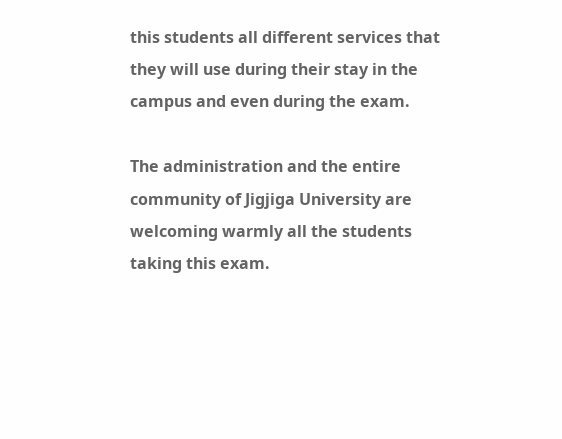this students all different services that they will use during their stay in the campus and even during the exam.

The administration and the entire community of Jigjiga University are welcoming warmly all the students taking this exam.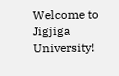Welcome to Jigjiga University!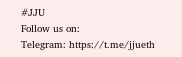#JJU
Follow us on:
Telegram: https://t.me/jjueth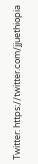Twitter: https://twitter.com/jjuethiopia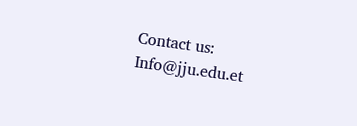Contact us:
Info@jju.edu.et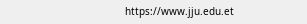https://www.jju.edu.et